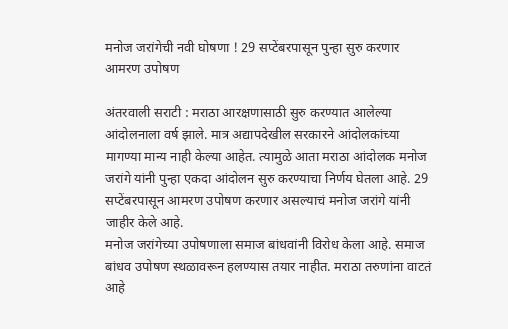मनोज जरांगेची नवी घोषणा ! 29 सप्टेंबरपासून पुन्हा सुरु करणार आमरण उपोषण

अंतरवाली सराटी : मराठा आरक्षणासाठी सुरु करण्यात आलेल्या आंदोलनाला वर्ष झाले. मात्र अद्यापदेखील सरकारने आंदोलकांच्या मागण्या मान्य नाही केल्या आहेत. त्यामुळे आता मराठा आंदोलक मनोज जरांगे यांनी पुन्हा एकदा आंदोलन सुरु करण्याचा निर्णय घेतला आहे. 29 सप्टेंबरपासून आमरण उपोषण करणार असल्याचं मनोज जरांगे यांनी जाहीर केले आहे.
मनोज जरांगेच्या उपोषणाला समाज बांधवांनी विरोध केला आहे. समाज बांधव उपोषण स्थळावरून हलण्यास तयार नाहीत. मराठा तरुणांना वाटतं आहे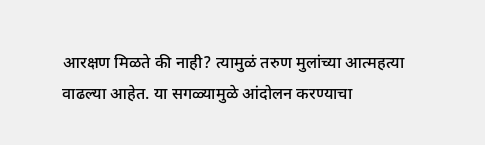आरक्षण मिळते की नाही? त्यामुळं तरुण मुलांच्या आत्महत्या वाढल्या आहेत. या सगळ्यामुळे आंदोलन करण्याचा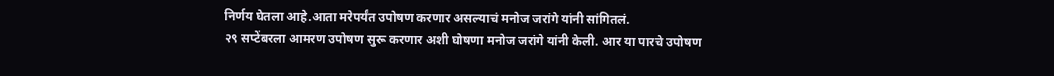निर्णय घेतला आहे.आता मरेपर्यंत उपोषण करणार असल्याचं मनोज जरांगे यांनी सांगितलं.
२९ सप्टेंबरला आमरण उपोषण सुरू करणार अशी घोषणा मनोज जरांगे यांनी केली. आर या पारचे उपोषण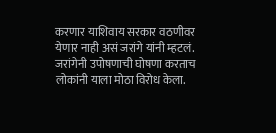करणार याशिवाय सरकार वठणीवर येणार नाही असं जरांगे यांनी म्हटलं. जरांगेनी उपोषणाची घोषणा करताच लोकांनी याला मोठा विरोध केला.